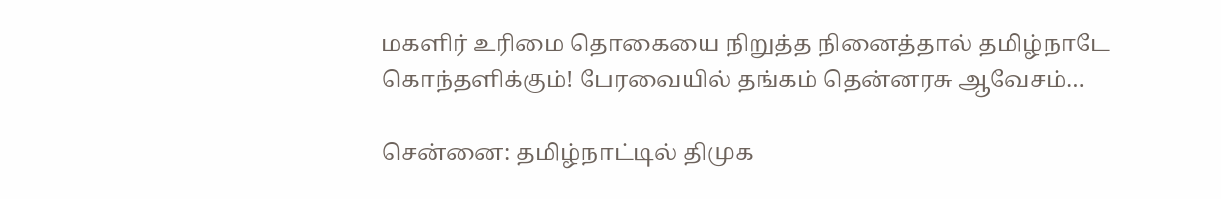மகளிர் உரிமை தொகையை நிறுத்த நினைத்தால் தமிழ்நாடே கொந்தளிக்கும்! பேரவையில் தங்கம் தென்னரசு ஆவேசம்…

சென்னை: தமிழ்நாட்டில் திமுக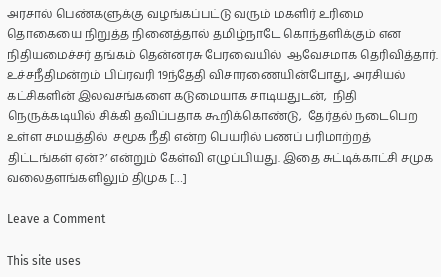அரசால் பெண்களுக்கு வழங்கப்பட்டு வரும் மகளிர் உரிமை தொகையை நிறுத்த நினைத்தால் தமிழ்நாடே கொந்தளிக்கும் என  நிதியமைச்சர் தங்கம் தென்னரசு பேரவையில்  ஆவேசமாக தெரிவித்தார். உச்சநீதிமன்றம் பிப்ரவரி 19ந்தேதி விசாரணையின்போது, அரசியல் கட்சிகளின் இலவசங்களை கடுமையாக சாடியதுடன்,  நிதி நெருக்கடியில் சிக்கி தவிப்பதாக கூறிக்கொண்டு,  தேர்தல் நடைபெற உள்ள சமயத்தில்  சமூக நீதி என்ற பெயரில் பணப் பரிமாற்றத் திட்டங்கள் ஏன்?’ என்றும் கேள்வி எழுப்பியது. இதை சுட்டிக்காட்சி சமுக வலைதளங்களிலும் திமுக […]

Leave a Comment

This site uses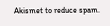Akismet to reduce spam.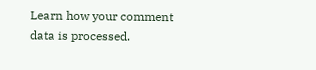Learn how your comment data is processed.